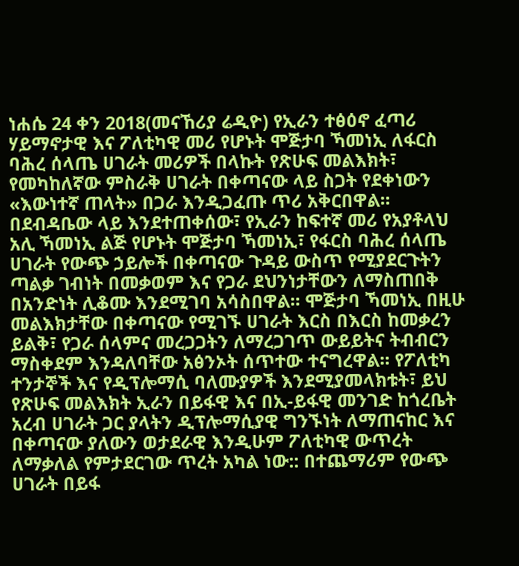ነሐሴ 24 ቀን 2018(መናኸሪያ ሬዲዮ) የኢራን ተፅዕኖ ፈጣሪ ሃይማኖታዊ እና ፖለቲካዊ መሪ የሆኑት ሞጅታባ ኻመነኢ ለፋርስ ባሕረ ሰላጤ ሀገራት መሪዎች በላኩት የጽሁፍ መልእክት፣ የመካከለኛው ምስራቅ ሀገራት በቀጣናው ላይ ስጋት የደቀነውን «እውነተኛ ጠላት» በጋራ እንዲጋፈጡ ጥሪ አቅርበዋል። በደብዳቤው ላይ እንደተጠቀሰው፣ የኢራን ከፍተኛ መሪ የአያቶላህ አሊ ኻመነኢ ልጅ የሆኑት ሞጅታባ ኻመነኢ፣ የፋርስ ባሕረ ሰላጤ ሀገራት የውጭ ኃይሎች በቀጣናው ጉዳይ ውስጥ የሚያደርጉትን ጣልቃ ገብነት በመቃወም እና የጋራ ደህንነታቸውን ለማስጠበቅ በአንድነት ሊቆሙ እንደሚገባ አሳስበዋል። ሞጅታባ ኻመነኢ በዚሁ መልእክታቸው በቀጣናው የሚገኙ ሀገራት እርስ በእርስ ከመቃረን ይልቅ፣ የጋራ ሰላምና መረጋጋትን ለማረጋገጥ ውይይትና ትብብርን ማስቀደም እንዳለባቸው አፅንኦት ሰጥተው ተናግረዋል። የፖለቲካ ተንታኞች እና የዲፕሎማሲ ባለሙያዎች እንደሚያመላክቱት፣ ይህ የጽሁፍ መልእክት ኢራን በይፋዊ እና በኢ-ይፋዊ መንገድ ከጎረቤት አረብ ሀገራት ጋር ያላትን ዲፕሎማሲያዊ ግንኙነት ለማጠናከር እና በቀጣናው ያለውን ወታደራዊ እንዲሁም ፖለቲካዊ ውጥረት ለማቃለል የምታደርገው ጥረት አካል ነው:: በተጨማሪም የውጭ ሀገራት በይፋ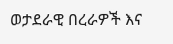ወታደራዊ በረራዎች እና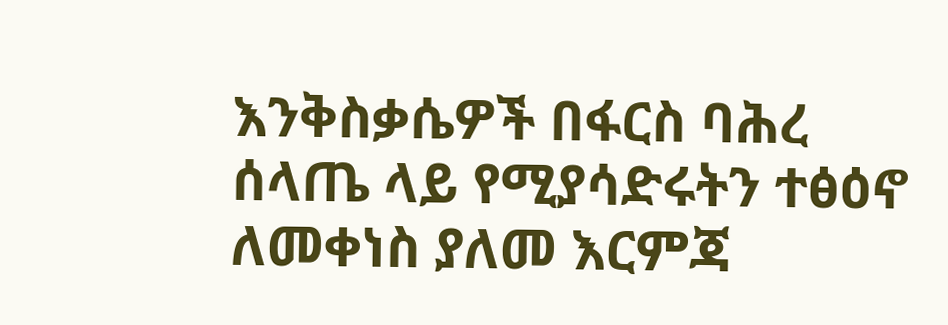እንቅስቃሴዎች በፋርስ ባሕረ ሰላጤ ላይ የሚያሳድሩትን ተፅዕኖ ለመቀነስ ያለመ እርምጃ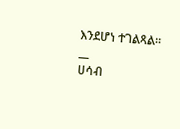እንደሆነ ተገልጻል።
__
ሀሳብ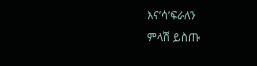እና’ሳ’ፍራለን
ምላሽ ይስጡ